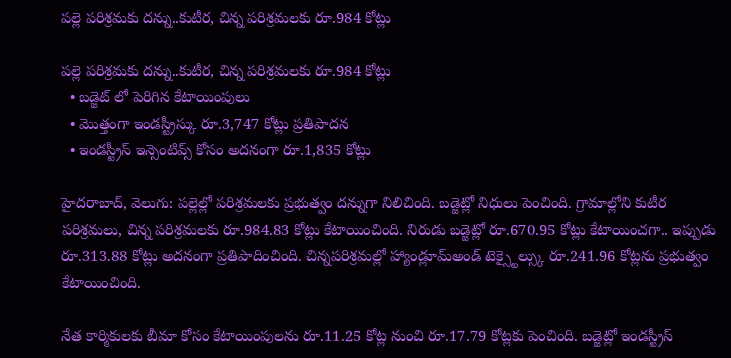పల్లె పరిశ్రమకు దన్ను..కుటీర, చిన్న పరిశ్రమలకు రూ.984 కోట్లు

పల్లె పరిశ్రమకు దన్ను..కుటీర, చిన్న పరిశ్రమలకు రూ.984 కోట్లు
  • బడ్జెట్ లో పెరిగిన కేటాయింపులు
  • మొత్తంగా ఇండస్ట్రీస్కు రూ.3,747 కోట్లు ప్రతిపాదన
  • ఇండస్ట్రీస్ ఇన్సెంటివ్స్ కోసం అదనంగా రూ.1,835 కోట్లు

హైదరాబాద్, వెలుగు: పల్లెల్లో పరిశ్రమలకు ప్రభుత్వం దన్నుగా నిలిచింది. బడ్జెట్లో నిధులు పెంచింది. గ్రామాల్లోని కుటీర పరిశ్రమలు, చిన్న పరిశ్రమలకు రూ.984.83 కోట్లు కేటాయించింది. నిరుడు బడ్జెట్లో రూ.670.95 కోట్లు కేటాయించగా.. ఇప్పుడు రూ.313.88 కోట్లు అదనంగా ప్రతిపాదించింది. చిన్నపరిశ్రమల్లో హ్యాండ్లూమ్అండ్ టెక్స్టైల్స్కు రూ.241.96 కోట్లను ప్రభుత్వం కేటాయించింది.

నేత కార్మికులకు బీమా కోసం కేటాయింపులను రూ.11.25 కోట్ల నుంచి రూ.17.79 కోట్లకు పెంచింది. బడ్జెట్లో ఇండస్ట్రీస్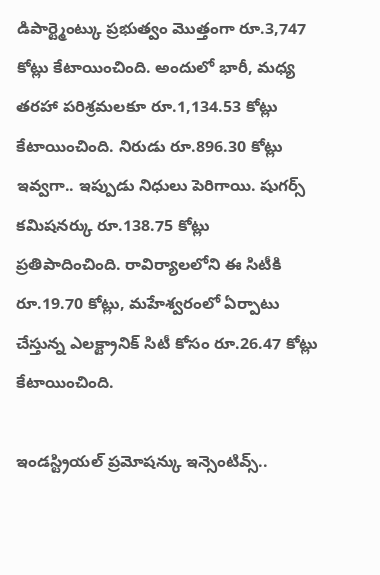డిపార్ట్మెంట్కు ప్రభుత్వం మొత్తంగా రూ.3,747 కోట్లు కేటాయించింది. అందులో భారీ, మధ్య తరహా పరిశ్రమలకూ రూ.1,134.53 కోట్లు కేటాయించింది. నిరుడు రూ.896.30 కోట్లు ఇవ్వగా.. ఇప్పుడు నిధులు పెరిగాయి. షుగర్స్ కమిషనర్కు రూ.138.75 కోట్లు ప్రతిపాదించింది. రావిర్యాలలోని ఈ సిటీకి రూ.19.70 కోట్లు, మహేశ్వరంలో ఏర్పాటు చేస్తున్న ఎలక్ట్రానిక్ సిటీ కోసం రూ.26.47 కోట్లు కేటాయించింది.

ఇండస్ట్రియల్ ప్రమోషన్కు ఇన్సెంటివ్స్..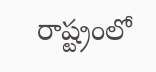రాష్ట్రంలో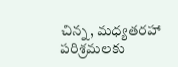చిన్న, మధ్యతరహా పరిశ్రమలకు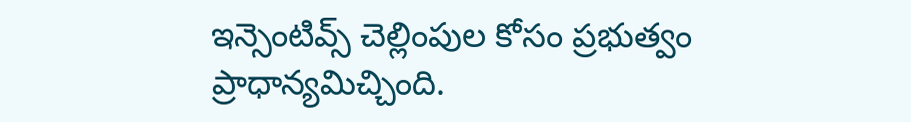ఇన్సెంటివ్స్ చెల్లింపుల కోసం ప్రభుత్వం ప్రాధాన్యమిచ్చింది.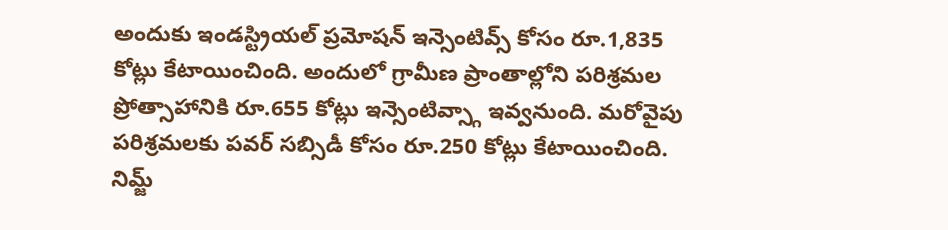అందుకు ఇండస్ట్రియల్ ప్రమోషన్ ఇన్సెంటివ్స్ కోసం రూ.1,835 కోట్లు కేటాయించింది. అందులో గ్రామీణ ప్రాంతాల్లోని పరిశ్రమల ప్రోత్సాహానికి రూ.655 కోట్లు ఇన్సెంటివ్స్గా ఇవ్వనుంది. మరోవైపు పరిశ్రమలకు పవర్ సబ్సిడీ కోసం రూ.250 కోట్లు కేటాయించింది. నిమ్జ్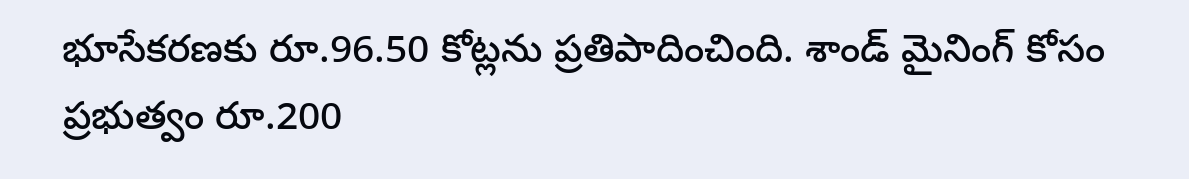భూసేకరణకు రూ.96.50 కోట్లను ప్రతిపాదించింది. శాండ్ మైనింగ్ కోసం ప్రభుత్వం రూ.200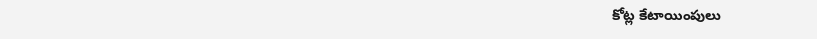కోట్ల కేటాయింపులు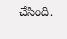చేసింది.